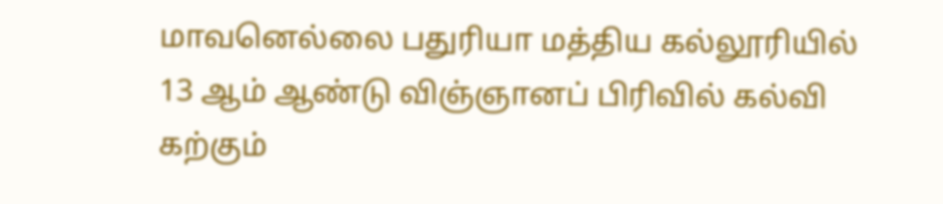மாவனெல்லை பதுரியா மத்திய கல்லூரியில் 13 ஆம் ஆண்டு விஞ்ஞானப் பிரிவில் கல்வி கற்கும்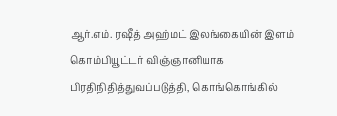ஆர்.எம். ரஷீத் அஹ்மட் இலங்கையின் இளம் கொம்பியூட்டர் விஞ்ஞானியாக பிரதிநிதித்துவப்படுத்தி, கொங்கொங்கில்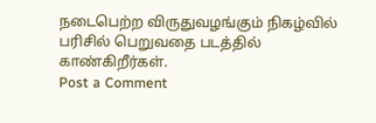நடைபெற்ற விருதுவழங்கும் நிகழ்வில் பரிசில் பெறுவதை படத்தில் காண்கிறீர்கள்.
Post a Comment